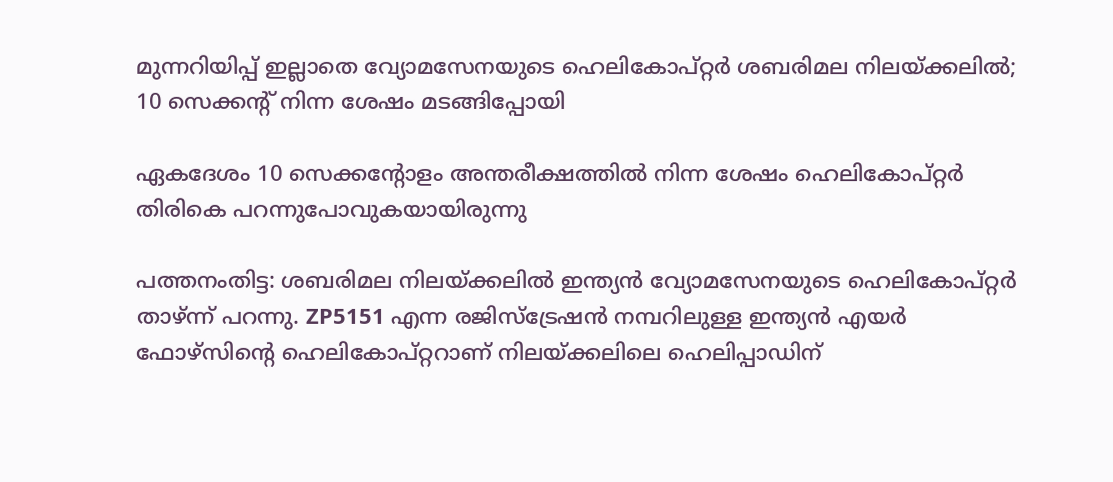മുന്നറിയിപ്പ് ഇല്ലാതെ വ്യോമസേനയുടെ ഹെലികോപ്റ്റർ ശബരിമല നിലയ്ക്കലിൽ; 10 സെക്കന്റ് നിന്ന ശേഷം മടങ്ങിപ്പോയി

ഏകദേശം 10 സെക്കന്റോളം അന്തരീക്ഷത്തില്‍ നിന്ന ശേഷം ഹെലികോപ്റ്റര്‍ തിരികെ പറന്നുപോവുകയായിരുന്നു

പത്തനംതിട്ട: ശബരിമല നിലയ്ക്കലില്‍ ഇന്ത്യന്‍ വ്യോമസേനയുടെ ഹെലികോപ്റ്റര്‍ താഴ്ന്ന് പറന്നു. ZP5151 എന്ന രജിസ്‌ട്രേഷന്‍ നമ്പറിലുള്ള ഇന്ത്യന്‍ എയര്‍ ഫോഴ്‌സിന്റെ ഹെലികോപ്റ്ററാണ് നിലയ്ക്കലിലെ ഹെലിപ്പാഡിന്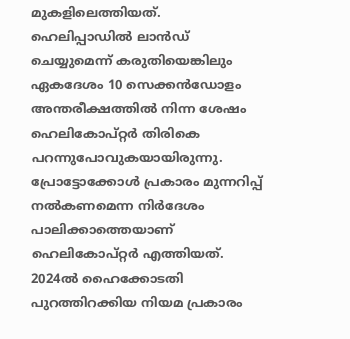മുകളിലെത്തിയത്. ഹെലിപ്പാഡില്‍ ലാന്‍ഡ് ചെയ്യുമെന്ന് കരുതിയെങ്കിലും ഏകദേശം 10 സെക്കന്‍ഡോളം അന്തരീക്ഷത്തില്‍ നിന്ന ശേഷം ഹെലികോപ്റ്റര്‍ തിരികെ പറന്നുപോവുകയായിരുന്നു. പ്രോട്ടോക്കോൾ പ്രകാരം മുന്നറിപ്പ് നൽകണമെന്ന നിർദേശം പാലിക്കാത്തെയാണ് ഹെലികോപ്റ്റർ എത്തിയത്. 2024ൽ ഹൈക്കോടതി പുറത്തിറക്കിയ നിയമ പ്രകാരം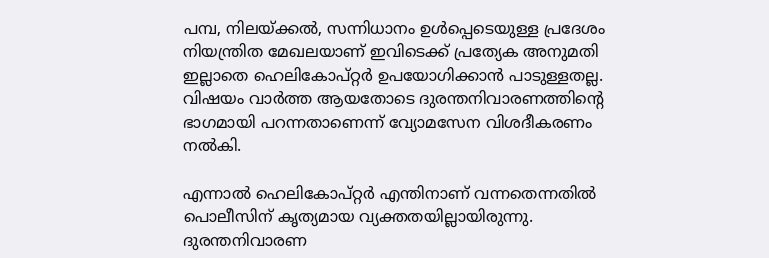പമ്പ, നിലയ്ക്കൽ, സന്നിധാനം ഉൾപ്പെടെയുള്ള പ്രദേശം നിയന്ത്രിത മേഖലയാണ് ഇവിടെക്ക് പ്രത്യേക അനുമതി ഇല്ലാതെ ഹെലികോപ്റ്റർ ഉപയോഗിക്കാൻ പാടുള്ളതല്ല. വിഷയം വാർത്ത ആയതോടെ ദുരന്തനിവാരണത്തിൻ്റെ ഭാഗമായി പറന്നതാണെന്ന് വ്യോമസേന വിശദീകരണം നൽകി.

എന്നാൽ ഹെലികോപ്റ്റര്‍ എന്തിനാണ് വന്നതെന്നതില്‍ പൊലീസിന് കൃത്യമായ വ്യക്തതയില്ലായിരുന്നു. ദുരന്തനിവാരണ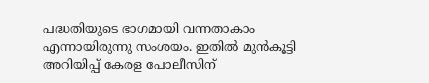പദ്ധതിയുടെ ഭാഗമായി വന്നതാകാം എന്നായിരുന്നു സംശയം. ഇതില്‍ മുന്‍കൂട്ടി അറിയിപ്പ് കേരള പോലീസിന്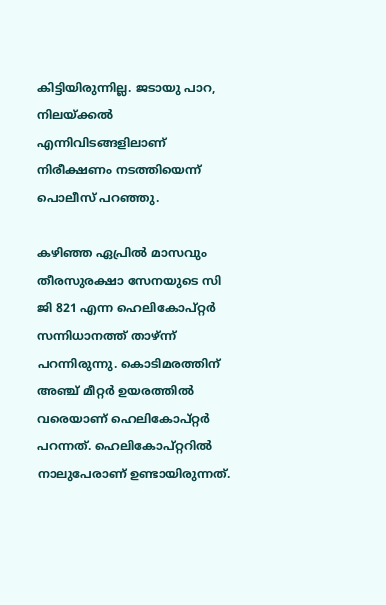കിട്ടിയിരുന്നില്ല. ജടായു പാറ, നിലയ്ക്കല്‍ എന്നിവിടങ്ങളിലാണ് നിരീക്ഷണം നടത്തിയെന്ന് പൊലീസ് പറഞ്ഞു.

കഴിഞ്ഞ ഏപ്രിൽ മാസവും തീരസുരക്ഷാ സേനയുടെ സി ജി 821 എന്ന ഹെലികോപ്റ്റര്‍ സന്നിധാനത്ത് താഴ്ന്ന് പറന്നിരുന്നു. കൊടിമരത്തിന് അഞ്ച് മീറ്റര്‍ ഉയരത്തില്‍ വരെയാണ് ഹെലികോപ്റ്റര്‍ പറന്നത്. ഹെലികോപ്റ്ററില്‍ നാലുപേരാണ് ഉണ്ടായിരുന്നത്.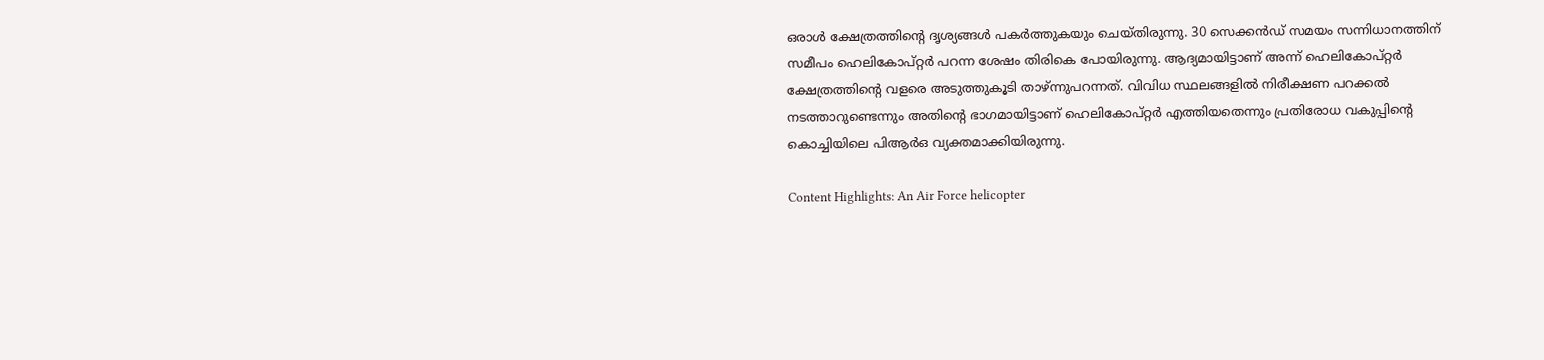ഒരാള്‍ ക്ഷേത്രത്തിന്റെ ദൃശ്യങ്ങള്‍ പകര്‍ത്തുകയും ചെയ്തിരുന്നു. 30 സെക്കന്‍ഡ് സമയം സന്നിധാനത്തിന് സമീപം ഹെലികോപ്റ്റര്‍ പറന്ന ശേഷം തിരികെ പോയിരുന്നു. ആദ്യമായിട്ടാണ് അന്ന് ഹെലികോപ്റ്റര്‍ ക്ഷേത്രത്തിന്റെ വളരെ അടുത്തുകൂടി താഴ്ന്നുപറന്നത്. വിവിധ സ്ഥലങ്ങളില്‍ നിരീക്ഷണ പറക്കല്‍ നടത്താറുണ്ടെന്നും അതിന്റെ ഭാഗമായിട്ടാണ് ഹെലികോപ്റ്റര്‍ എത്തിയതെന്നും പ്രതിരോധ വകുപ്പിന്റെ കൊച്ചിയിലെ പിആര്‍ഒ വ്യക്തമാക്കിയിരുന്നു.

Content Highlights: An Air Force helicopter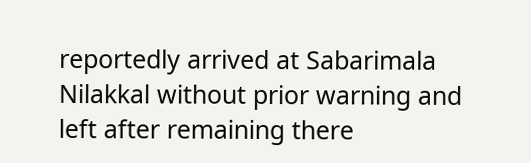reportedly arrived at Sabarimala Nilakkal without prior warning and left after remaining there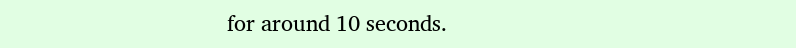for around 10 seconds.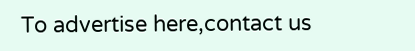To advertise here,contact us